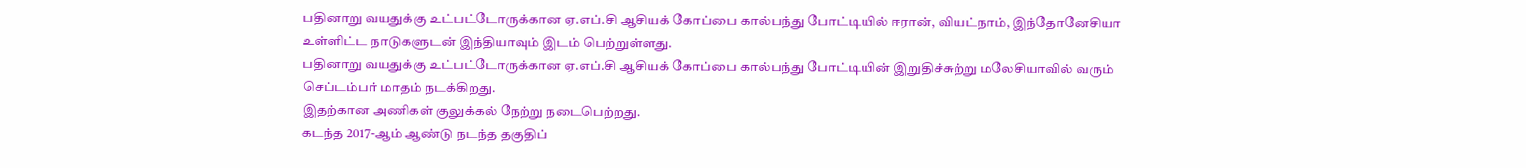பதினாறு வயதுக்கு உட்பட்டோருக்கான ஏ.எப்.சி ஆசியக் கோப்பை கால்பந்து போட்டியில் ஈரான், வியட்நாம், இந்தோனேசியா உள்ளிட்ட நாடுகளுடன் இந்தியாவும் இடம் பெற்றுள்ளது.
பதினாறு வயதுக்கு உட்பட்டோருக்கான ஏ.எப்.சி ஆசியக் கோப்பை கால்பந்து போட்டியின் இறுதிச்சுற்று மலேசியாவில் வரும் செப்டம்பர் மாதம் நடக்கிறது.
இதற்கான அணிகள் குலுக்கல் நேற்று நடைபெற்றது.
கடந்த 2017-ஆம் ஆண்டு நடந்த தகுதிப்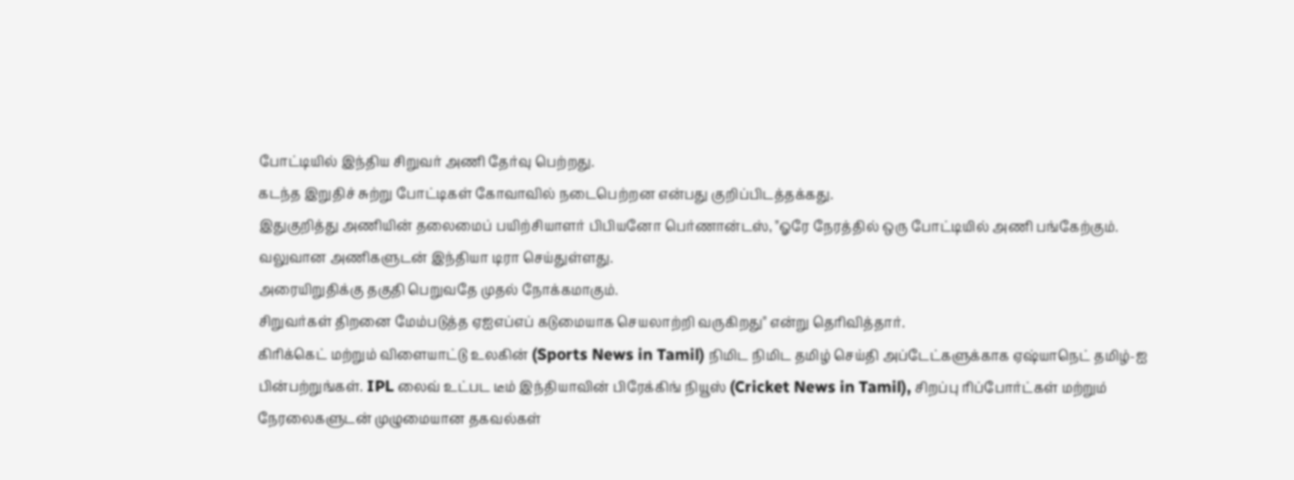போட்டியில் இந்திய சிறுவர் அணி தேர்வு பெற்றது.
கடந்த இறுதிச் சுற்று போட்டிகள் கோவாவில் நடைபெற்றன என்பது குறிப்பிடத்தக்கது.
இதுகுறித்து அணியின் தலைமைப் பயிற்சியாளர் பிபியனோ பெர்ணான்டஸ், "ஓரே நேரத்தில் ஒரு போட்டியில் அணி பங்கேற்கும்.
வலுவான அணிகளுடன் இந்தியா டிரா செய்துள்ளது.
அரையிறுதிக்கு தகுதி பெறுவதே முதல் நோக்கமாகும்.
சிறுவர்கள் திறனை மேம்படுத்த ஏஐஎப்எப் கடுமையாக செயலாற்றி வருகிறது" என்று தெரிவித்தார்.
கிரிக்கெட் மற்றும் விளையாட்டு உலகின் (Sports News in Tamil) நிமிட நிமிட தமிழ் செய்தி அப்டேட்களுக்காக ஏஷ்யாநெட் தமிழ்-ஐ பின்பற்றுங்கள். IPL லைவ் உட்பட டீம் இந்தியாவின் பிரேக்கிங் நியூஸ் (Cricket News in Tamil), சிறப்பு ரிப்போர்ட்கள் மற்றும் நேரலைகளுடன் முழுமையான தகவல்கள்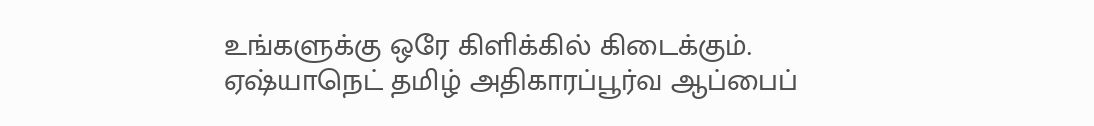உங்களுக்கு ஒரே கிளிக்கில் கிடைக்கும். ஏஷ்யாநெட் தமிழ் அதிகாரப்பூர்வ ஆப்பைப்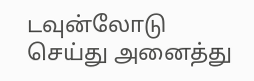டவுன்லோடு செய்து அனைத்து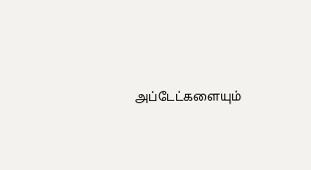அப்டேட்களையும்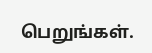பெறுங்கள்.